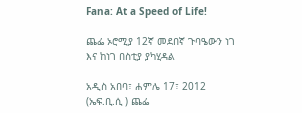Fana: At a Speed of Life!

ጨፌ ኦሮሚያ 12ኛ መደበኛ ጉባዔውን ነገ እና ከነገ በስቲያ ያካሂዳል

አዲስ አበባ፣ ሐምሌ 17፣ 2012 (ኤፍ.ቢ.ሲ ) ጨፌ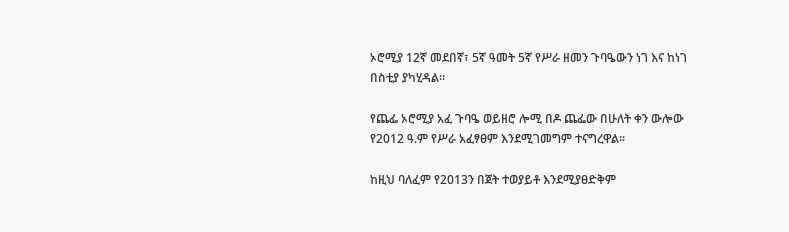ኦሮሚያ 12ኛ መደበኛ፣ 5ኛ ዓመት 5ኛ የሥራ ዘመን ጉባዔውን ነገ እና ከነገ በስቲያ ያካሂዳል፡፡

የጨፌ ኦሮሚያ አፈ ጉባዔ ወይዘሮ ሎሚ በዶ ጨፌው በሁለት ቀን ውሎው የ2012 ዓ.ም የሥራ አፈፃፀም እንደሚገመግም ተናግረዋል፡፡

ከዚህ ባለፈም የ2013ን በጀት ተወያይቶ እንደሚያፀድቅም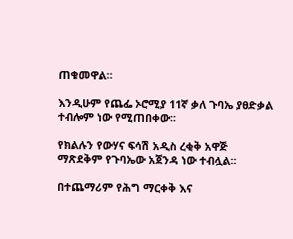ጠቁመዋል።

እንዲሁም የጨፌ ኦሮሚያ 11ኛ ቃለ ጉባኤ ያፀድቃል ተብሎም ነው የሚጠበቀው፡፡

የክልሉን የውሃና ፍሳሽ አዲስ ረቂቅ አዋጅ ማጽደቅም የጉባኤው አጀንዳ ነው ተብሏል፡፡

በተጨማሪም የሕግ ማርቀቅ እና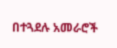በተጓደሉ አመራሮች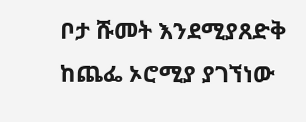ቦታ ሹመት እንደሚያጸድቅ ከጨፌ ኦሮሚያ ያገኘነው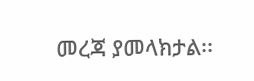መረጃ ያመላክታል፡፡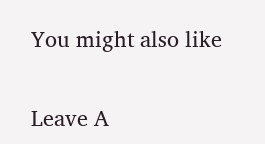You might also like

Leave A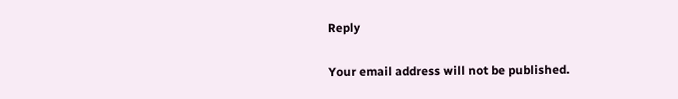Reply

Your email address will not be published.